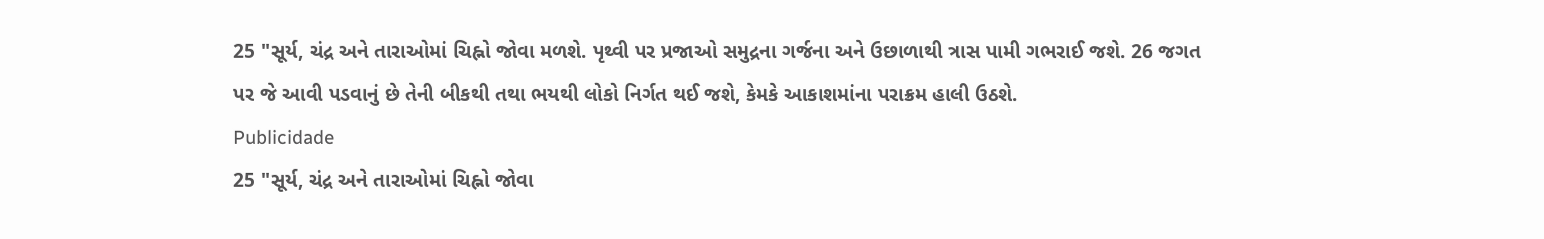25 "સૂર્ય, ચંદ્ર અને તારાઓમાં ચિહ્નો જોવા મળશે. પૃથ્વી પર પ્રજાઓ સમુદ્રના ગર્જના અને ઉછાળાથી ત્રાસ પામી ગભરાઈ જશે. 26 જગત પર જે આવી પડવાનું છે તેની બીકથી તથા ભયથી લોકો નિર્ગત થઈ જશે, કેમકે આકાશમાંના પરાક્રમ હાલી ઉઠશે.
Publicidade
25 "સૂર્ય, ચંદ્ર અને તારાઓમાં ચિહ્નો જોવા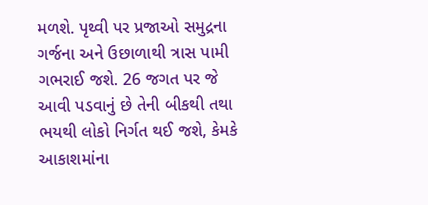મળશે. પૃથ્વી પર પ્રજાઓ સમુદ્રના ગર્જના અને ઉછાળાથી ત્રાસ પામી ગભરાઈ જશે. 26 જગત પર જે આવી પડવાનું છે તેની બીકથી તથા ભયથી લોકો નિર્ગત થઈ જશે, કેમકે આકાશમાંના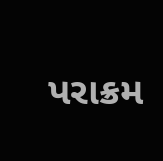પરાક્રમ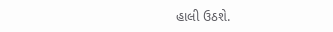હાલી ઉઠશે.